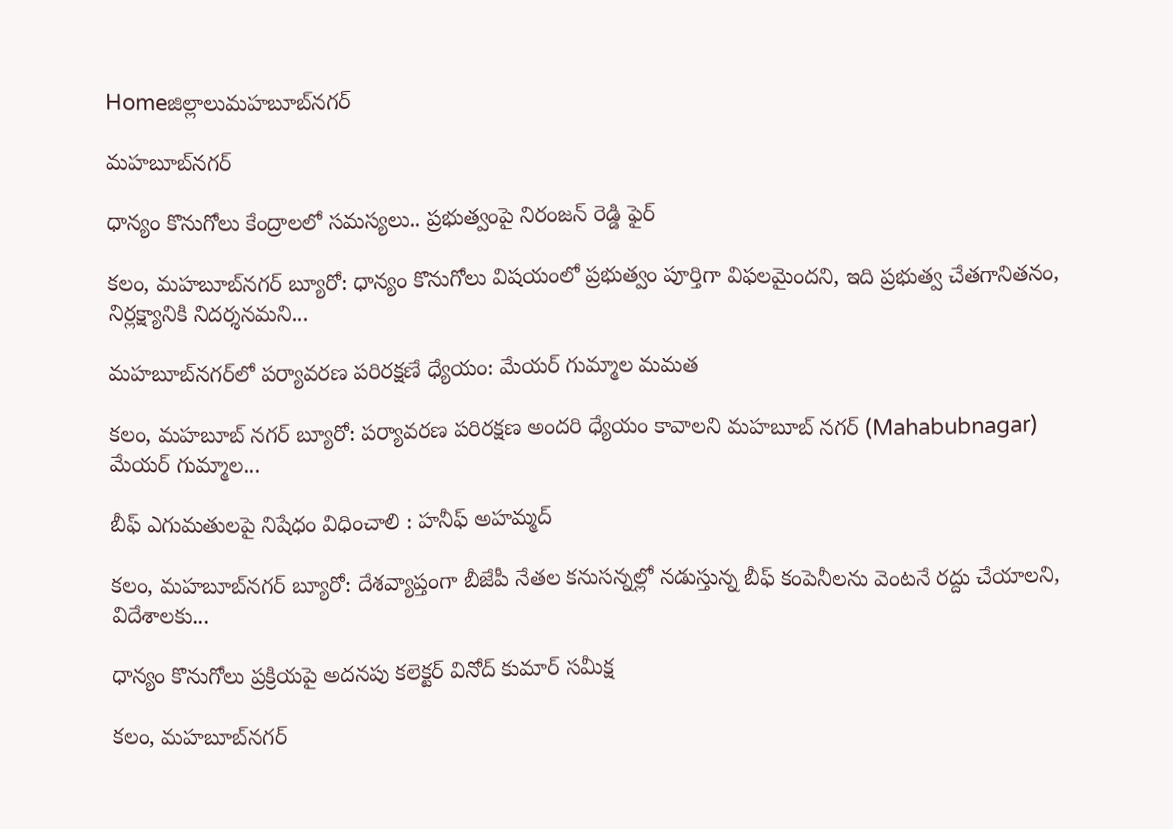Homeజిల్లాలుమహబూబ్‌నగర్

మహబూబ్‌నగర్

ధాన్యం కొనుగోలు కేంద్రాలలో సమస్యలు.. ప్రభుత్వంపై నిరంజన్ రెడ్డి ఫైర్

కలం, మహబూబ్‌నగర్ బ్యూరో: ధాన్యం కొనుగోలు విషయంలో ప్రభుత్వం పూర్తిగా విఫలమైందని, ఇది ప్రభుత్వ చేతగానితనం, నిర్లక్ష్యానికి నిదర్శనమని...

మహబూబ్‌నగర్‌‌లో పర్యావరణ పరిరక్షణే ధ్యేయం: మేయర్ గుమ్మాల మమత

కలం, మహబూబ్ నగర్ బ్యూరో: పర్యావరణ పరిరక్షణ అందరి ధ్యేయం కావాలని మహబూబ్ నగర్ (Mahabubnagar)  మేయర్ గుమ్మాల...

బీఫ్ ఎగుమతులపై నిషేధం విధించాలి : హనీఫ్ అహమ్మద్

కలం, మహబూబ్‌నగర్ బ్యూరో: దేశవ్యాప్తంగా బీజేపీ నేతల కనుసన్నల్లో నడుస్తున్న బీఫ్ కంపెనీలను వెంటనే రద్దు చేయాలని, విదేశాలకు...

ధాన్యం కొనుగోలు ప్రక్రియపై అదనపు కలెక్టర్ వినోద్ కుమార్ సమీక్ష

కలం, మహబూబ్‌నగర్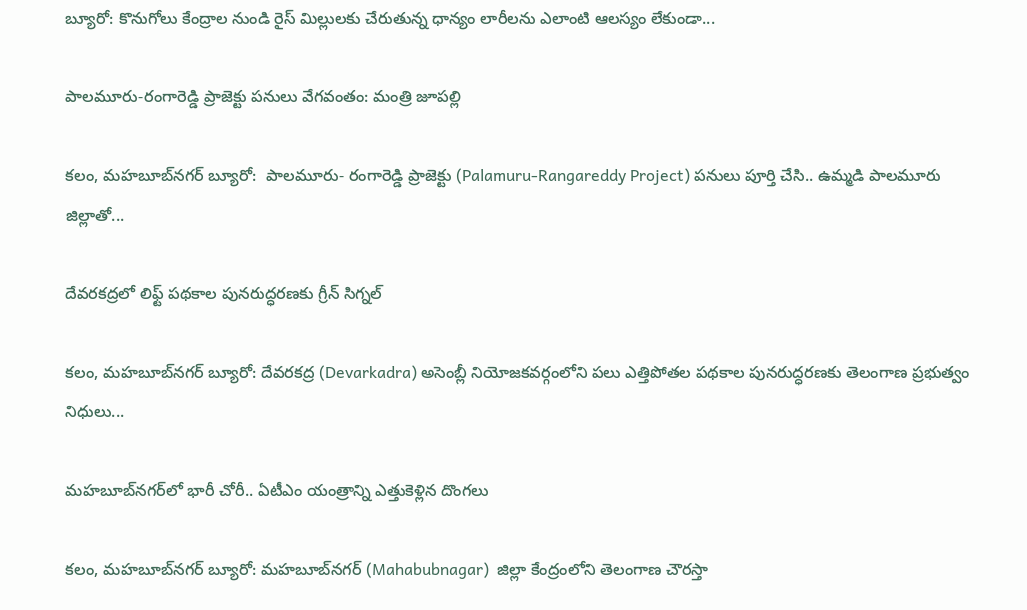బ్యూరో: కొనుగోలు కేంద్రాల నుండి రైస్ మిల్లులకు చేరుతున్న ధాన్యం లారీలను ఎలాంటి ఆలస్యం లేకుండా...

పాలమూరు-రంగారెడ్డి ప్రాజెక్టు పనులు వేగవంతం: మంత్రి జూపల్లి

కలం, మహబూబ్‌నగర్ బ్యూరో:  పాలమూరు- రంగారెడ్డి ప్రాజెక్టు (Palamuru-Rangareddy Project) పనులు పూర్తి చేసి.. ఉమ్మడి పాలమూరు జిల్లాతో...

దేవరకద్రలో లిఫ్ట్ పథకాల పునరుద్ధరణకు గ్రీన్ సిగ్నల్

కలం, మహబూబ్‌నగర్ బ్యూరో: దేవరకద్ర (Devarkadra) అసెంబ్లీ నియోజకవర్గంలోని పలు ఎత్తిపోతల పథకాల పునరుద్ధరణకు తెలంగాణ ప్రభుత్వం నిధులు...

మహబూబ్‌నగర్‌లో భారీ చోరీ.. ఏటీఎం యంత్రాన్ని ఎత్తుకెళ్లిన దొంగలు

కలం, మహబూబ్‌నగర్ బ్యూరో: మహబూబ్‌నగర్ (Mahabubnagar)  జిల్లా కేంద్రంలోని తెలంగాణ చౌరస్తా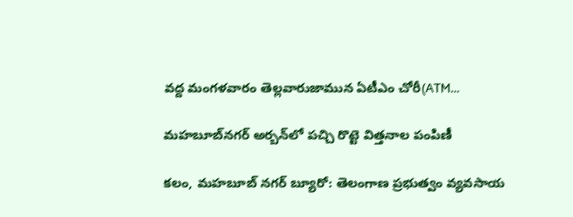వద్ద మంగళవారం తెల్లవారుజామున ఏటీఎం చోరీ(ATM...

మహబూబ్‌నగర్ అర్బన్‌లో పచ్చి రొట్టె విత్తనాల పంపిణీ

కలం, మహబూబ్ నగర్ బ్యూరో: తెలంగాణ ప్రభుత్వం వ్యవసాయ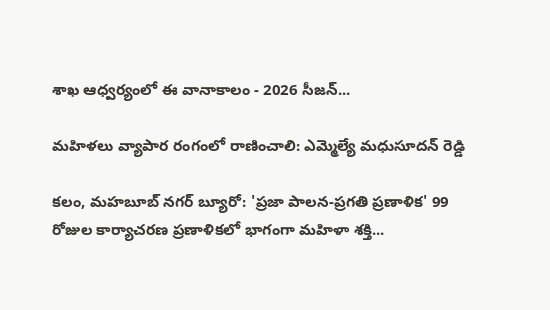శాఖ ఆధ్వర్యంలో ఈ వానాకాలం - 2026 సీజన్‌...

మహిళలు వ్యాపార రంగంలో రాణించాలి: ఎమ్మెల్యే మధుసూదన్ రెడ్డి

కలం, మహబూబ్ నగర్ బ్యూరో: 'ప్రజా పాలన-ప్రగతి ప్రణాళిక' 99 రోజుల కార్యాచరణ ప్రణాళికలో భాగంగా మహిళా శక్తి...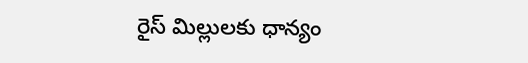రైస్ మిల్లులకు ధాన్యం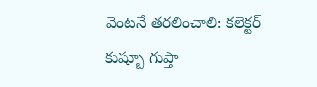వెంటనే తరలించాలి: కలెక్టర్ కుష్బూ గుప్తా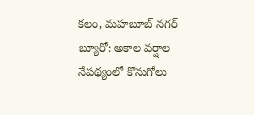కలం, మహబూబ్ నగర్ బ్యూరో: అకాల వర్షాల నేపథ్యంలో కొనుగోలు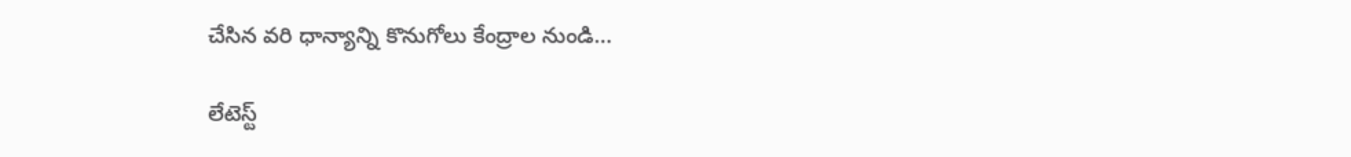చేసిన వరి ధాన్యాన్ని కొనుగోలు కేంద్రాల నుండి...

లేటెస్ట్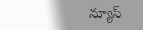న్యూస్‌